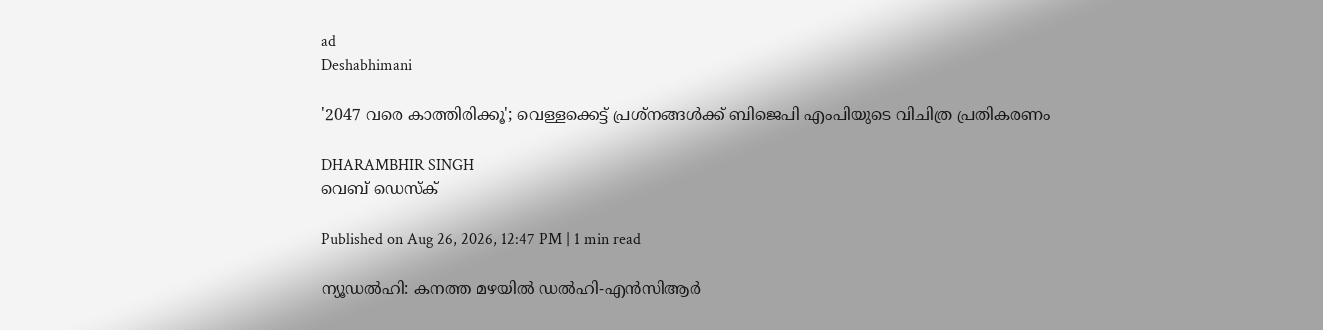ad
Deshabhimani

'2047 വരെ കാത്തിരിക്കൂ'; വെള്ളക്കെട്ട് പ്രശ്നങ്ങള്‍ക്ക് ബിജെപി എംപിയുടെ വിചിത്ര പ്രതികരണം

DHARAMBHIR SINGH
വെബ് ഡെസ്ക്

Published on Aug 26, 2026, 12:47 PM | 1 min read

ന്യൂഡൽഹി: കനത്ത മഴയിൽ ഡൽഹി-എൻസിആർ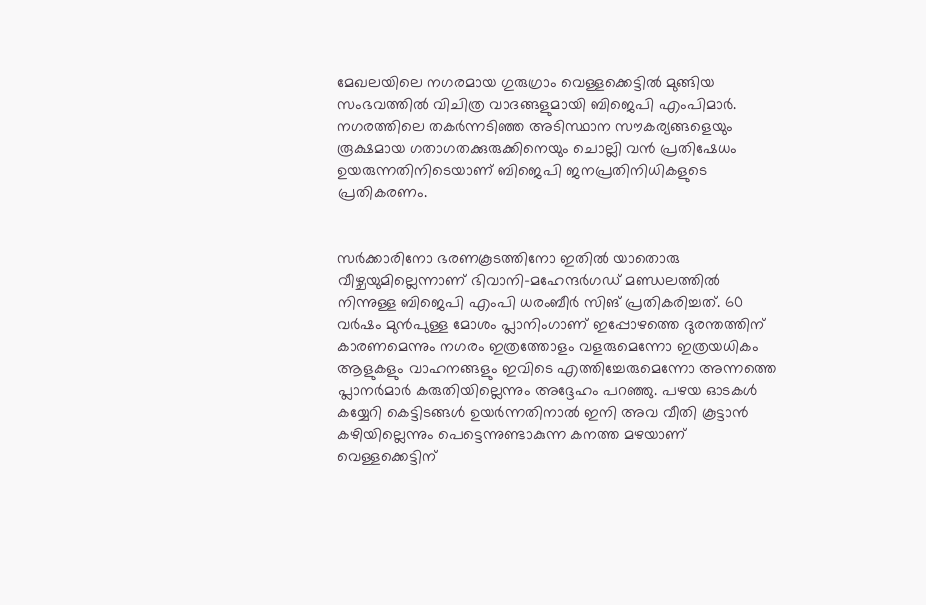മേഖലയിലെ നഗരമായ ഗുരുഗ്രാം വെള്ളക്കെട്ടിൽ മുങ്ങിയ സംഭവത്തിൽ വിചിത്ര വാദങ്ങളുമായി ബിജെപി എംപിമാർ. നഗരത്തിലെ തകർന്നടിഞ്ഞ അടിസ്ഥാന സൗകര്യങ്ങളെയും രൂക്ഷമായ ഗതാഗതക്കുരുക്കിനെയും ചൊല്ലി വൻ പ്രതിഷേധം ഉയരുന്നതിനിടെയാണ് ബിജെപി ജനപ്രതിനിധികളുടെ പ്രതികരണം.


സർക്കാരിനോ ഭരണകൂടത്തിനോ ഇതിൽ യാതൊരു വീഴ്ചയുമില്ലെന്നാണ് ഭിവാനി-മഹേന്ദർഗഡ് മണ്ഡലത്തിൽ നിന്നുള്ള ബിജെപി എംപി ധരംബീർ സിങ് പ്രതികരിച്ചത്. 60 വർഷം മുൻപുള്ള മോശം പ്ലാനിംഗാണ് ഇപ്പോഴത്തെ ദുരന്തത്തിന് കാരണമെന്നും നഗരം ഇത്രത്തോളം വളരുമെന്നോ ഇത്രയധികം ആളുകളും വാഹനങ്ങളും ഇവിടെ എത്തിച്ചേരുമെന്നോ അന്നത്തെ പ്ലാനർമാർ കരുതിയില്ലെന്നും അദ്ദേഹം പറഞ്ഞു. പഴയ ഓടകൾ കയ്യേറി കെട്ടിടങ്ങൾ ഉയർന്നതിനാൽ ഇനി അവ വീതി കൂട്ടാൻ കഴിയില്ലെന്നും പെട്ടെന്നുണ്ടാകുന്ന കനത്ത മഴയാണ് വെള്ളക്കെട്ടിന്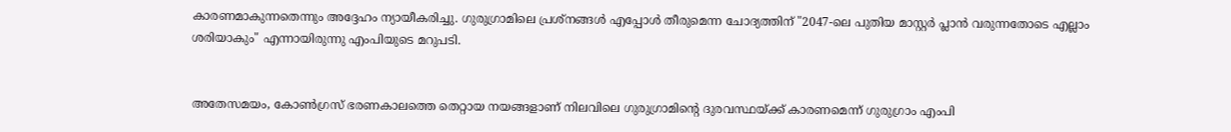കാരണമാകുന്നതെന്നും അദ്ദേഹം ന്യായീകരിച്ചു. ഗുരുഗ്രാമിലെ പ്രശ്നങ്ങൾ എപ്പോൾ തീരുമെന്ന ചോദ്യത്തിന് "2047-ലെ പുതിയ മാസ്റ്റർ പ്ലാൻ വരുന്നതോടെ എല്ലാം ശരിയാകും" എന്നായിരുന്നു എംപിയുടെ മറുപടി.


അതേസമയം, കോൺഗ്രസ് ഭരണകാലത്തെ തെറ്റായ നയങ്ങളാണ് നിലവിലെ ഗുരുഗ്രാമിന്റെ ദുരവസ്ഥയ്ക്ക് കാരണമെന്ന് ഗുരുഗ്രാം എംപി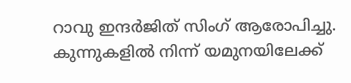റാവു ഇന്ദർജിത് സിംഗ് ആരോപിച്ചു. കുന്നുകളിൽ നിന്ന് യമുനയിലേക്ക്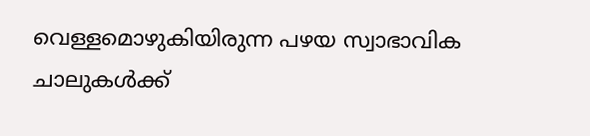വെള്ളമൊഴുകിയിരുന്ന പഴയ സ്വാഭാവിക ചാലുകൾക്ക്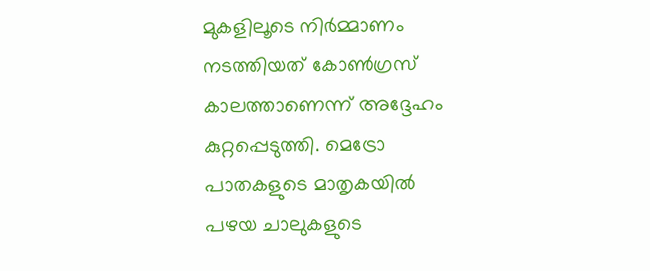മുകളിലൂടെ നിർമ്മാണം നടത്തിയത് കോൺഗ്രസ് കാലത്താണെന്ന് അദ്ദേഹം കുറ്റപ്പെടുത്തി. മെട്രോ പാതകളുടെ മാതൃകയിൽ പഴയ ചാലുകളുടെ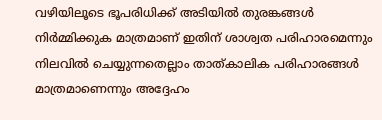വഴിയിലൂടെ ഭൂപരിധിക്ക് അടിയിൽ തുരങ്കങ്ങൾ നിർമ്മിക്കുക മാത്രമാണ് ഇതിന് ശാശ്വത പരിഹാരമെന്നും നിലവിൽ ചെയ്യുന്നതെല്ലാം താത്കാലിക പരിഹാരങ്ങൾ മാത്രമാണെന്നും അദ്ദേഹം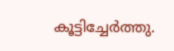കൂട്ടിച്ചേർത്തു.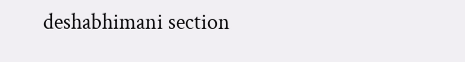deshabhimani section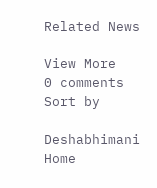Related News

View More
0 comments
Sort by

Deshabhimani
Home